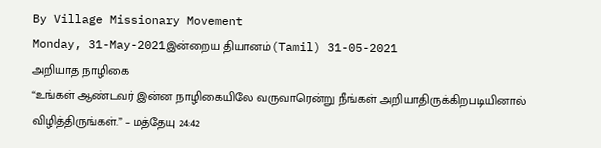By Village Missionary Movement
Monday, 31-May-2021இன்றைய தியானம்(Tamil) 31-05-2021
அறியாத நாழிகை
“உங்கள் ஆண்டவர் இன்ன நாழிகையிலே வருவாரென்று நீங்கள் அறியாதிருக்கிறபடியினால் விழித்திருங்கள்.” – மத்தேயு 24:42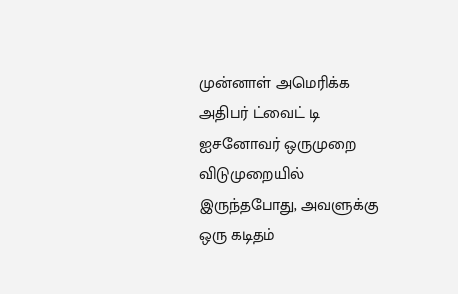முன்னாள் அமெரிக்க அதிபர் ட்வைட் டி ஐசனோவர் ஒருமுறை விடுமுறையில் இருந்தபோது, அவளுக்கு ஒரு கடிதம்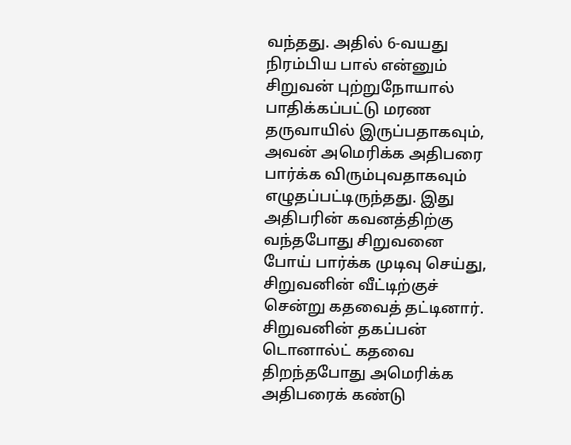வந்தது. அதில் 6-வயது நிரம்பிய பால் என்னும் சிறுவன் புற்றுநோயால் பாதிக்கப்பட்டு மரண தருவாயில் இருப்பதாகவும், அவன் அமெரிக்க அதிபரை பார்க்க விரும்புவதாகவும் எழுதப்பட்டிருந்தது. இது அதிபரின் கவனத்திற்கு வந்தபோது சிறுவனை போய் பார்க்க முடிவு செய்து, சிறுவனின் வீட்டிற்குச் சென்று கதவைத் தட்டினார். சிறுவனின் தகப்பன் டொனால்ட் கதவை திறந்தபோது அமெரிக்க அதிபரைக் கண்டு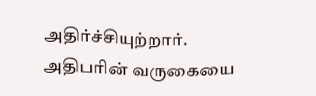அதிர்ச்சியுற்றார். அதிபரின் வருகையை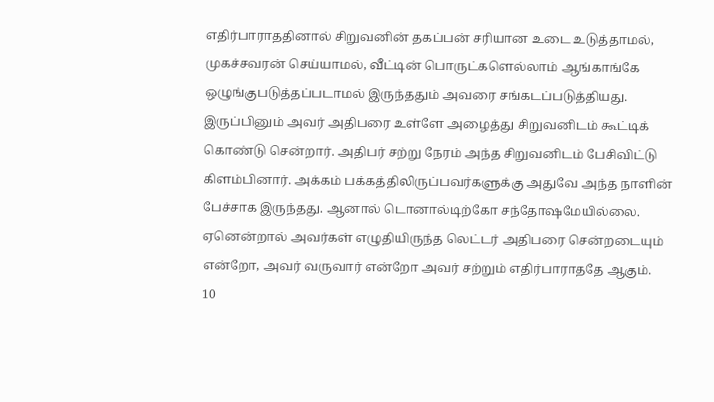எதிர்பாராததினால் சிறுவனின் தகப்பன் சரியான உடை உடுத்தாமல், முகச்சவரன் செய்யாமல், வீட்டின் பொருட்களெல்லாம் ஆங்காங்கே ஒழுங்குபடுத்தப்படாமல் இருந்ததும் அவரை சங்கடப்படுத்தியது. இருப்பினும் அவர் அதிபரை உள்ளே அழைத்து சிறுவனிடம் கூட்டிக் கொண்டு சென்றார். அதிபர் சற்று நேரம் அந்த சிறுவனிடம் பேசிவிட்டு கிளம்பினார். அக்கம் பக்கத்திலிருப்பவர்களுக்கு அதுவே அந்த நாளின் பேச்சாக இருந்தது. ஆனால் டொனால்டிற்கோ சந்தோஷமேயில்லை. ஏனென்றால் அவர்கள் எழுதியிருந்த லெட்டர் அதிபரை சென்றடையும் என்றோ, அவர் வருவார் என்றோ அவர் சற்றும் எதிர்பாராததே ஆகும்.
10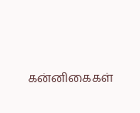கன்னிகைகள்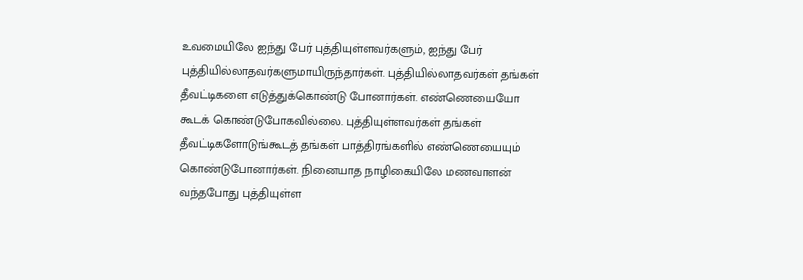உவமையிலே ஐந்து பேர் புத்தியுள்ளவர்களும், ஐந்து பேர் புத்தியில்லாதவர்களுமாயிருந்தார்கள். புத்தியில்லாதவர்கள் தங்கள் தீவட்டிகளை எடுத்துக்கொண்டு போனார்கள். எண்ணெயையோ கூடக் கொண்டுபோகவில்லை. புத்தியுள்ளவர்கள் தங்கள் தீவட்டிகளோடுங்கூடத் தங்கள் பாத்திரங்களில் எண்ணெயையும் கொண்டுபோனார்கள். நினையாத நாழிகையிலே மணவாளன் வந்தபோது புத்தியுள்ள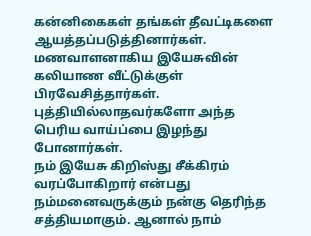கன்னிகைகள் தங்கள் தீவட்டிகளை ஆயத்தப்படுத்தினார்கள். மணவாளனாகிய இயேசுவின் கலியாண வீட்டுக்குள் பிரவேசித்தார்கள். புத்தியில்லாதவர்களோ அந்த பெரிய வாய்ப்பை இழந்து போனார்கள்.
நம் இயேசு கிறிஸ்து சீக்கிரம் வரப்போகிறார் என்பது நம்மனைவருக்கும் நன்கு தெரிந்த சத்தியமாகும். ஆனால் நாம்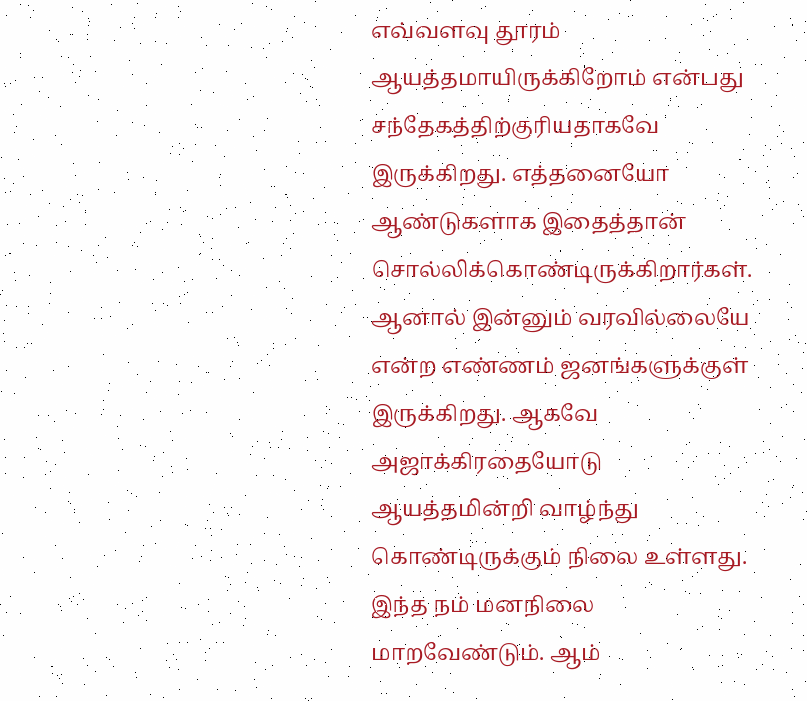எவ்வளவு தூரம் ஆயத்தமாயிருக்கிறோம் என்பது சந்தேகத்திற்குரியதாகவே இருக்கிறது. எத்தனையோ ஆண்டுகளாக இதைத்தான் சொல்லிக்கொண்டிருக்கிறார்கள். ஆனால் இன்னும் வரவில்லையே என்ற எண்ணம் ஜனங்களுக்குள் இருக்கிறது. ஆகவே அஜாக்கிரதையோடு ஆயத்தமின்றி வாழ்ந்து கொண்டிருக்கும் நிலை உள்ளது. இந்த நம் மனநிலை மாறவேண்டும். ஆம்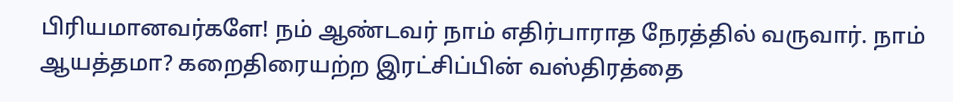பிரியமானவர்களே! நம் ஆண்டவர் நாம் எதிர்பாராத நேரத்தில் வருவார். நாம் ஆயத்தமா? கறைதிரையற்ற இரட்சிப்பின் வஸ்திரத்தை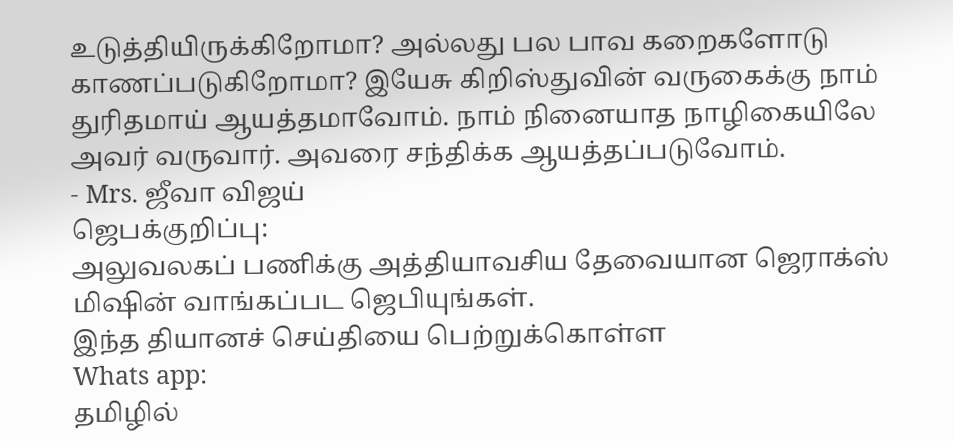உடுத்தியிருக்கிறோமா? அல்லது பல பாவ கறைகளோடு காணப்படுகிறோமா? இயேசு கிறிஸ்துவின் வருகைக்கு நாம் துரிதமாய் ஆயத்தமாவோம். நாம் நினையாத நாழிகையிலே அவர் வருவார். அவரை சந்திக்க ஆயத்தப்படுவோம்.
- Mrs. ஜீவா விஜய்
ஜெபக்குறிப்பு:
அலுவலகப் பணிக்கு அத்தியாவசிய தேவையான ஜெராக்ஸ் மிஷின் வாங்கப்பட ஜெபியுங்கள்.
இந்த தியானச் செய்தியை பெற்றுக்கொள்ள
Whats app:
தமிழில்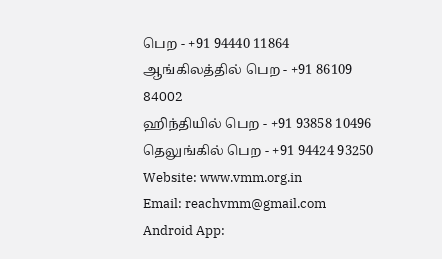பெற - +91 94440 11864
ஆங்கிலத்தில் பெற - +91 86109 84002
ஹிந்தியில் பெற - +91 93858 10496
தெலுங்கில் பெற - +91 94424 93250
Website: www.vmm.org.in
Email: reachvmm@gmail.com
Android App: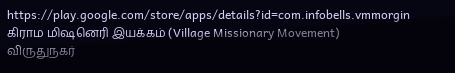https://play.google.com/store/apps/details?id=com.infobells.vmmorgin
கிராம மிஷனெரி இயக்கம் (Village Missionary Movement)
விருதுநகர்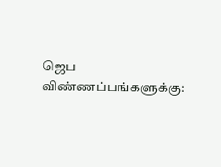ஜெப விண்ணப்பங்களுக்கு: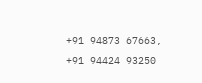+91 94873 67663, +91 94424 93250